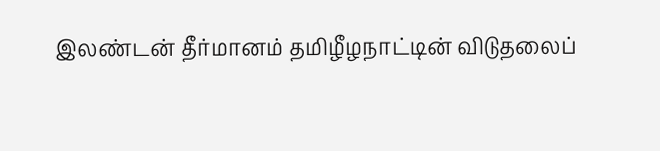இலண்டன் தீர்மானம் தமிழீழநாட்டின் விடுதலைப்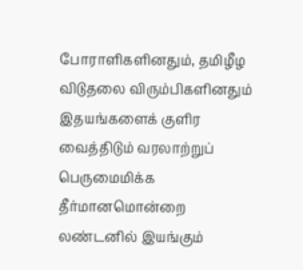போராளிகளினதும், தமிழீழ விடுதலை விரும்பிகளினதும் இதயங்களைக் குளிர வைத்திடும் வரலாற்றுப் பெருமைமிக்க தீர்மானமொன்றை லண்டனில் இயங்கும்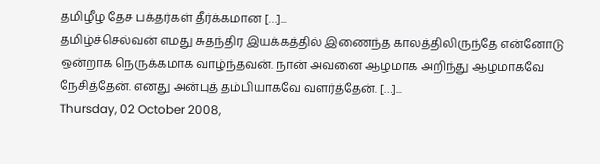தமிழீழ தேச பக்தர்கள் தீர்க்கமான […]...
தமிழ்ச்செல்வன் எமது சுதந்திர இயக்கத்தில் இணைந்த காலத்திலிருந்தே என்னோடு ஒன்றாக நெருக்கமாக வாழ்ந்தவன். நான் அவனை ஆழமாக அறிந்து ஆழமாகவே நேசித்தேன். எனது அன்புத் தம்பியாகவே வளர்த்தேன். […]...
Thursday, 02 October 2008,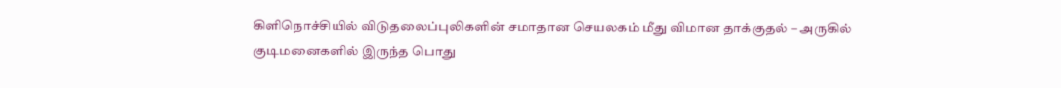கிளிநொச்சியில் விடுதலைப்புலிகளின் சமாதான செயலகம் மீது விமான தாக்குதல் – அருகில் குடிமனைகளில் இருந்த பொது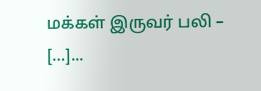மக்கள் இருவர் பலி – […]...